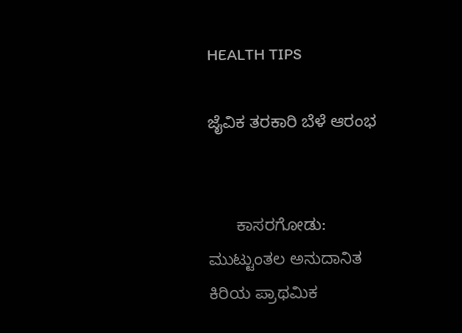HEALTH TIPS

ಜೈವಿಕ ತರಕಾರಿ ಬೆಳೆ ಆರಂಭ


      ಕಾಸರಗೋಡು: ಮುಟ್ಟುಂತಲ ಅನುದಾನಿತ ಕಿರಿಯ ಪ್ರಾಥಮಿಕ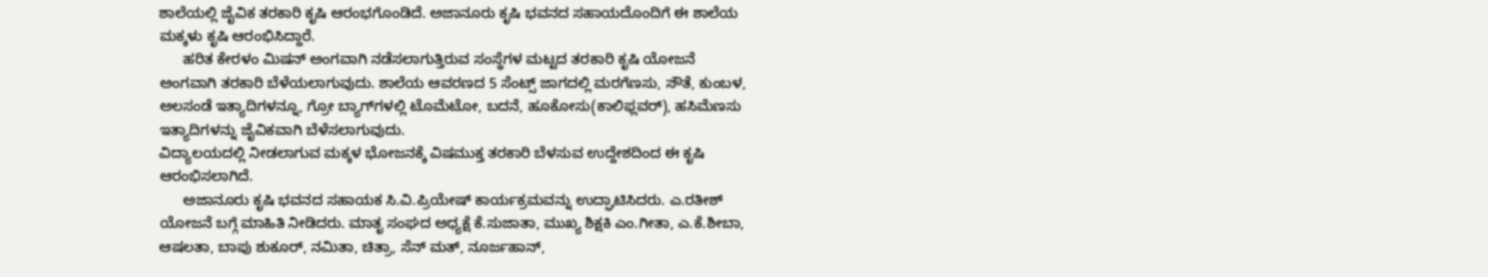ಶಾಲೆಯಲ್ಲಿ ಜೈವಿಕ ತರಕಾರಿ ಕೃಷಿ ಆರಂಭಗೊಂಡಿದೆ. ಅಜಾನೂರು ಕೃಷಿ ಭವನದ ಸಹಾಯದೊಂದಿಗೆ ಈ ಶಾಲೆಯ ಮಕ್ಕಳು ಕೃಷಿ ಆರಂಭಿಸಿದ್ದಾರೆ.
      ಹರಿತ ಕೇರಳಂ ಮಿಷನ್ ಅಂಗವಾಗಿ ನಡೆಸಲಾಗುತ್ತಿರುವ ಸಂಸ್ಥೆಗಳ ಮಟ್ಟದ ತರಕಾರಿ ಕೃಷಿ ಯೋಜನೆ ಅಂಗವಾಗಿ ತರಕಾರಿ ಬೆಳೆಯಲಾಗುವುದು. ಶಾಲೆಯ ಆವರಣದ 5 ಸೆಂಟ್ಸ್ ಜಾಗದಲ್ಲಿ ಮರಗೆಣಸು, ಸೌತೆ, ಕುಂಬಳ, ಅಲಸಂಡೆ ಇತ್ಯಾದಿಗಳನ್ನೂ, ಗ್ರೋ ಬ್ಯಾಗ್‍ಗಳಲ್ಲಿ ಟೊಮೆಟೋ, ಬದನೆ, ಹೂಕೋಸು(ಕಾಲಿಫ್ಲವರ್), ಹಸಿಮೆಣಸು ಇತ್ಯಾದಿಗಳನ್ನು ಜೈವಿಕವಾಗಿ ಬೆಳೆಸಲಾಗುವುದು.
ವಿದ್ಯಾಲಯದಲ್ಲಿ ನೀಡಲಾಗುವ ಮಕ್ಕಳ ಭೋಜನಕ್ಕೆ ವಿಷಮುಕ್ತ ತರಕಾರಿ ಬೆಳಸುವ ಉದ್ದೇಶದಿಂದ ಈ ಕೃಷಿ ಆರಂಭಿಸಲಾಗಿದೆ.
      ಅಜಾನೂರು ಕೃಷಿ ಭವನದ ಸಹಾಯಕ ಸಿ.ವಿ.ಪ್ರಿಯೇಷ್ ಕಾರ್ಯಕ್ರಮವನ್ನು ಉದ್ಘಾಟಿಸಿದರು. ಎ.ರತೀಶ್ ಯೋಜನೆ ಬಗ್ಗೆ ಮಾಹಿತಿ ನೀಡಿದರು. ಮಾತೃ ಸಂಘದ ಅಧ್ಯಕ್ಷೆ ಕೆ.ಸುಜಾತಾ, ಮುಖ್ಯ ಶಿಕ್ಷಕಿ ಎಂ.ಗೀತಾ, ಎ.ಕೆ.ಶೀಬಾ, ಆಷಲತಾ, ಬಾಪು ಶುಕೂರ್, ನಮಿತಾ, ಚಿತ್ರಾ, ಸೆನ್ ಮತ್, ನೂರ್ಜಹಾನ್,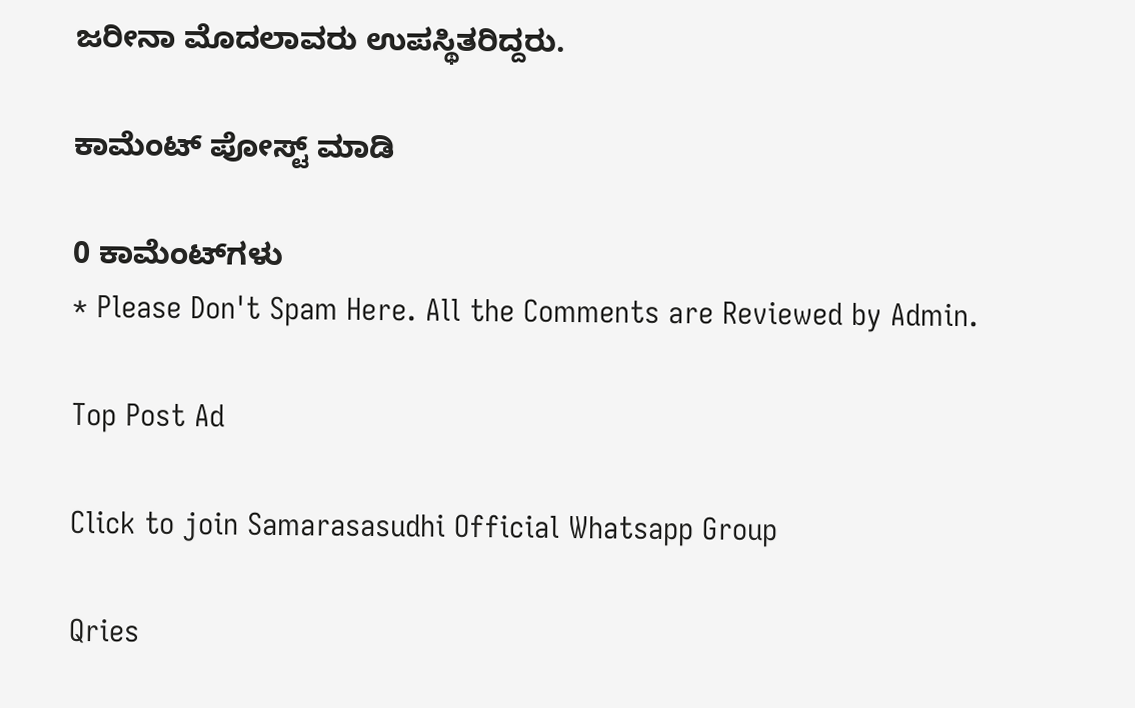ಜರೀನಾ ಮೊದಲಾವರು ಉಪಸ್ಥಿತರಿದ್ದರು.

ಕಾಮೆಂಟ್‌‌ ಪೋಸ್ಟ್‌ ಮಾಡಿ

0 ಕಾಮೆಂಟ್‌ಗಳು
* Please Don't Spam Here. All the Comments are Reviewed by Admin.

Top Post Ad

Click to join Samarasasudhi Official Whatsapp Group

Qries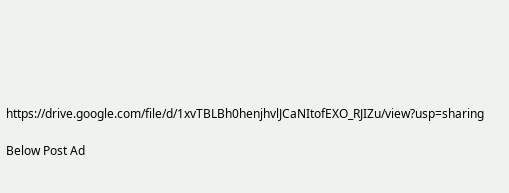https://drive.google.com/file/d/1xvTBLBh0henjhvlJCaNItofEXO_RJIZu/view?usp=sharing

Below Post Ad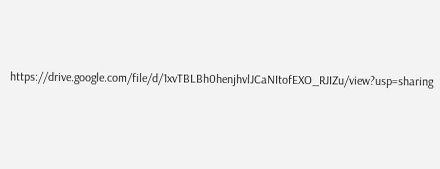https://drive.google.com/file/d/1xvTBLBh0henjhvlJCaNItofEXO_RJIZu/view?usp=sharing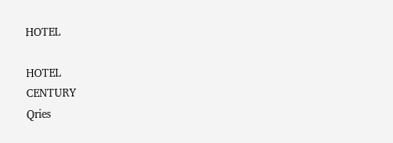HOTEL

HOTEL
CENTURY
Qries